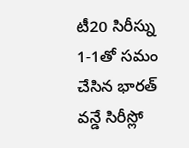టీ20 సిరీస్ను 1-1తో సమం చేసిన భారత్ వన్డే సిరీస్లో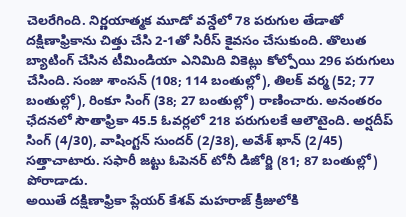చెలరేగింది. నిర్ణయాత్మక మూడో వన్డేలో 78 పరుగుల తేడాతో దక్షిణాఫ్రికాను చిత్తు చేసి 2-1తో సిరీస్ కైవసం చేసుకుంది. తొలుత బ్యాటింగ్ చేసిన టీమిండియా ఎనిమిది వికెట్లు కోల్పోయి 296 పరుగులు చేసింది. సంజు శాంసన్ (108; 114 బంతుల్లో), తిలక్ వర్మ (52; 77 బంతుల్లో), రింకూ సింగ్ (38; 27 బంతుల్లో) రాణించారు. అనంతరం ఛేదనలో సౌతాఫ్రికా 45.5 ఓవర్లలో 218 పరుగులకే ఆలౌటైంది. అర్షదీప్ సింగ్ (4/30), వాషింగ్టన్ సుందర్ (2/38), అవేశ్ ఖాన్ (2/45) సత్తాచాటారు. సఫారీ జట్టు ఓపెనర్ టోనీ డిజోర్జి (81; 87 బంతుల్లో) పోరాడాడు.
అయితే దక్షిణాఫ్రికా ప్లేయర్ కేశవ్ మహరాజ్ క్రీజులోకి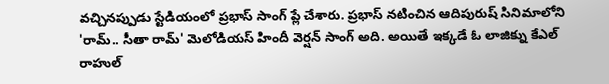వచ్చినప్పుడు స్టేడియంలో ప్రభాస్ సాంగ్ ప్లే చేశారు. ప్రభాస్ నటించిన ఆదిపురుష్ సినిమాలోని 'రామ్.. సీతా రామ్' మెలోడియస్ హిందీ వెర్షన్ సాంగ్ అది. అయితే ఇక్కడే ఓ లాజిక్ను కేఎల్ రాహుల్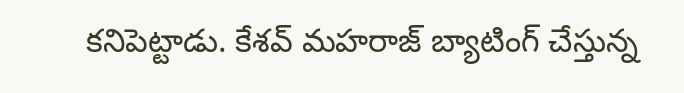కనిపెట్టాడు. కేశవ్ మహరాజ్ బ్యాటింగ్ చేస్తున్న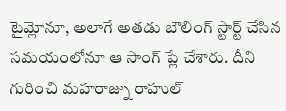టైమ్లోనూ, అలాగే అతడు బౌలింగ్ స్టార్ట్ చేసిన సమయంలోనూ ఆ సాంగ్ ప్లే చేశారు. దీని గురించి మహరాజ్ను రాహుల్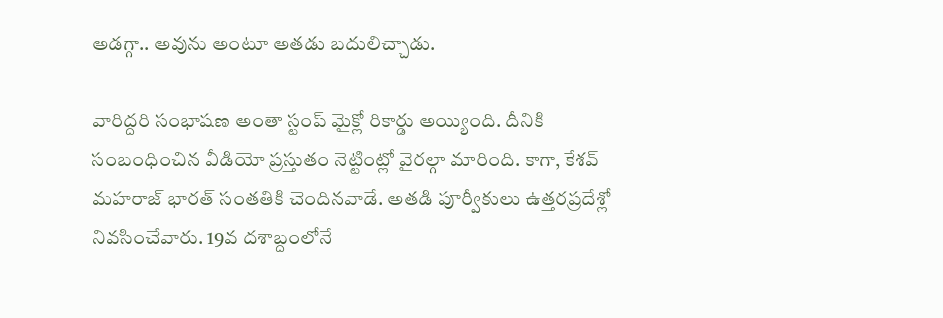అడగ్గా.. అవును అంటూ అతడు బదులిచ్చాడు.

వారిద్దరి సంభాషణ అంతా స్టంప్ మైక్లో రికార్డు అయ్యింది. దీనికి సంబంధించిన వీడియో ప్రస్తుతం నెట్టింట్లో వైరల్గా మారింది. కాగా, కేశవ్ మహరాజ్ భారత్ సంతతికి చెందినవాడే. అతడి పూర్వీకులు ఉత్తరప్రదేశ్లో నివసించేవారు. 19వ దశాబ్దంలోనే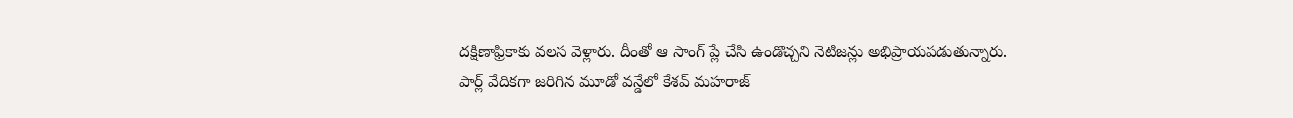దక్షిణాఫ్రికాకు వలస వెళ్లారు. దీంతో ఆ సాంగ్ ప్లే చేసి ఉండొచ్చని నెటిజన్లు అభిప్రాయపడుతున్నారు.
పార్ల్ వేదికగా జరిగిన మూడో వన్డేలో కేశవ్ మహరాజ్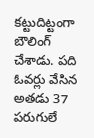కట్టుదిట్టంగా బౌలింగ్ చేశాడు. పది ఓవర్లు వేసిన అతడు 37 పరుగులే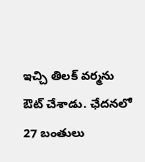ఇచ్చి తిలక్ వర్మను ఔట్ చేశాడు. ఛేదనలో 27 బంతులు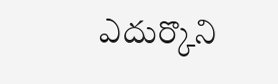ఎదుర్కొని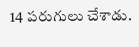14 పరుగులు చేశాడు.